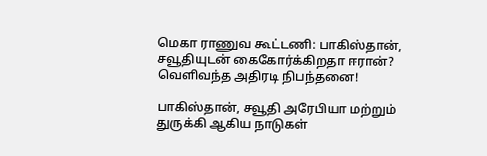மெகா ராணுவ கூட்டணி: பாகிஸ்தான், சவூதியுடன் கைகோர்க்கிறதா ஈரான்? வெளிவந்த அதிரடி நிபந்தனை!

பாகிஸ்தான், சவூதி அரேபியா மற்றும் துருக்கி ஆகிய நாடுகள்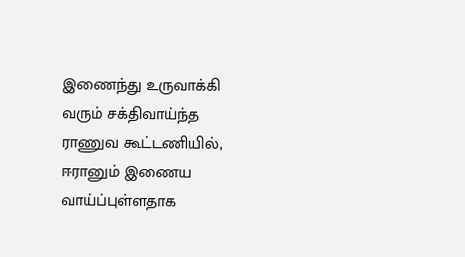இணைந்து உருவாக்கி வரும் சக்திவாய்ந்த ராணுவ கூட்டணியில், ஈரானும் இணைய வாய்ப்புள்ளதாக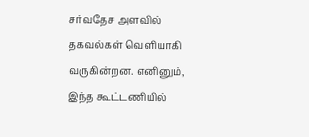சர்வதேச அளவில் தகவல்கள் வெளியாகி வருகின்றன. எனினும், இந்த கூட்டணியில்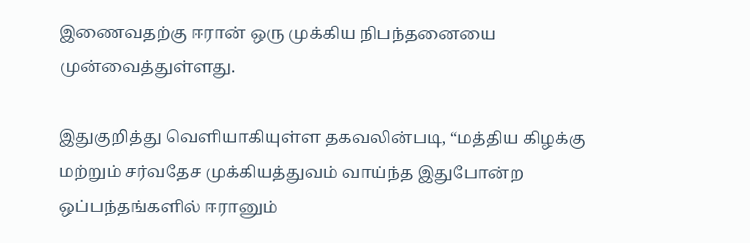இணைவதற்கு ஈரான் ஒரு முக்கிய நிபந்தனையை முன்வைத்துள்ளது.

இதுகுறித்து வெளியாகியுள்ள தகவலின்படி, “மத்திய கிழக்கு மற்றும் சர்வதேச முக்கியத்துவம் வாய்ந்த இதுபோன்ற ஒப்பந்தங்களில் ஈரானும்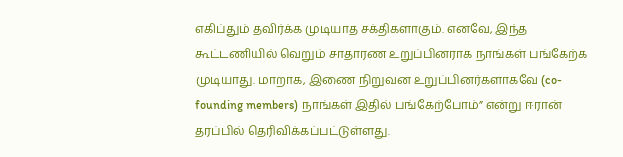எகிப்தும் தவிர்க்க முடியாத சக்திகளாகும். எனவே, இந்த கூட்டணியில் வெறும் சாதாரண உறுப்பினராக நாங்கள் பங்கேற்க முடியாது. மாறாக, இணை நிறுவன உறுப்பினர்களாகவே (co-founding members) நாங்கள் இதில் பங்கேற்போம்” என்று ஈரான் தரப்பில் தெரிவிக்கப்பட்டுள்ளது.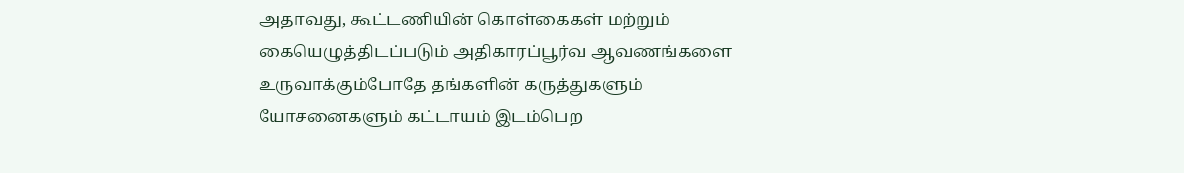அதாவது, கூட்டணியின் கொள்கைகள் மற்றும் கையெழுத்திடப்படும் அதிகாரப்பூர்வ ஆவணங்களை உருவாக்கும்போதே தங்களின் கருத்துகளும் யோசனைகளும் கட்டாயம் இடம்பெற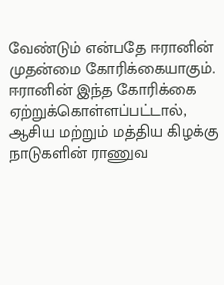வேண்டும் என்பதே ஈரானின் முதன்மை கோரிக்கையாகும். ஈரானின் இந்த கோரிக்கை ஏற்றுக்கொள்ளப்பட்டால், ஆசிய மற்றும் மத்திய கிழக்கு நாடுகளின் ராணுவ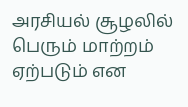அரசியல் சூழலில் பெரும் மாற்றம் ஏற்படும் என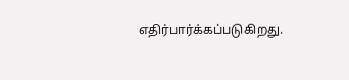எதிர்பார்க்கப்படுகிறது.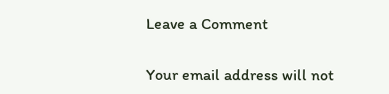Leave a Comment

Your email address will not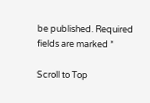be published. Required fields are marked *

Scroll to Top